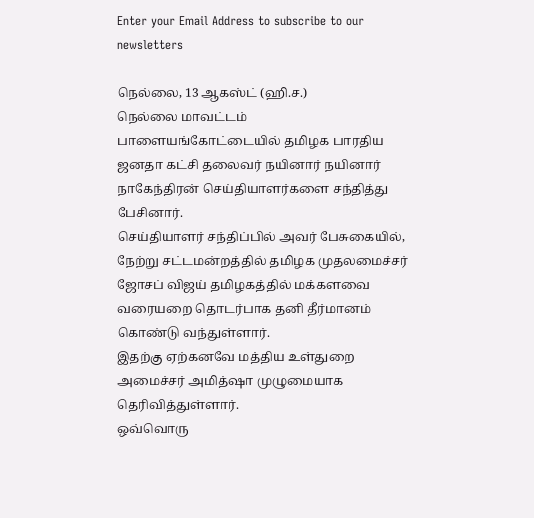Enter your Email Address to subscribe to our newsletters

நெல்லை, 13 ஆகஸ்ட் (ஹி.ச.)
நெல்லை மாவட்டம் பாளையங்கோட்டையில் தமிழக பாரதிய ஜனதா கட்சி தலைவர் நயினார் நயினார் நாகேந்திரன் செய்தியாளர்களை சந்தித்து பேசினார்.
செய்தியாளர் சந்திப்பில் அவர் பேசுகையில்,
நேற்று சட்டமன்றத்தில் தமிழக முதலமைச்சர் ஜோசப் விஜய் தமிழகத்தில் மக்களவை வரையறை தொடர்பாக தனி தீர்மானம் கொண்டு வந்துள்ளார்.
இதற்கு ஏற்கனவே மத்திய உள்துறை அமைச்சர் அமித்ஷா முழுமையாக தெரிவித்துள்ளார்.
ஒவ்வொரு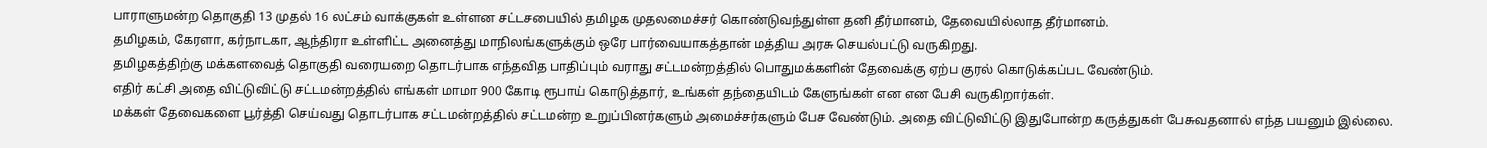பாராளுமன்ற தொகுதி 13 முதல் 16 லட்சம் வாக்குகள் உள்ளன சட்டசபையில் தமிழக முதலமைச்சர் கொண்டுவந்துள்ள தனி தீர்மானம், தேவையில்லாத தீர்மானம்.
தமிழகம், கேரளா, கர்நாடகா, ஆந்திரா உள்ளிட்ட அனைத்து மாநிலங்களுக்கும் ஒரே பார்வையாகத்தான் மத்திய அரசு செயல்பட்டு வருகிறது.
தமிழகத்திற்கு மக்களவைத் தொகுதி வரையறை தொடர்பாக எந்தவித பாதிப்பும் வராது சட்டமன்றத்தில் பொதுமக்களின் தேவைக்கு ஏற்ப குரல் கொடுக்கப்பட வேண்டும்.
எதிர் கட்சி அதை விட்டுவிட்டு சட்டமன்றத்தில் எங்கள் மாமா 900 கோடி ரூபாய் கொடுத்தார், உங்கள் தந்தையிடம் கேளுங்கள் என என பேசி வருகிறார்கள்.
மக்கள் தேவைகளை பூர்த்தி செய்வது தொடர்பாக சட்டமன்றத்தில் சட்டமன்ற உறுப்பினர்களும் அமைச்சர்களும் பேச வேண்டும். அதை விட்டுவிட்டு இதுபோன்ற கருத்துகள் பேசுவதனால் எந்த பயனும் இல்லை.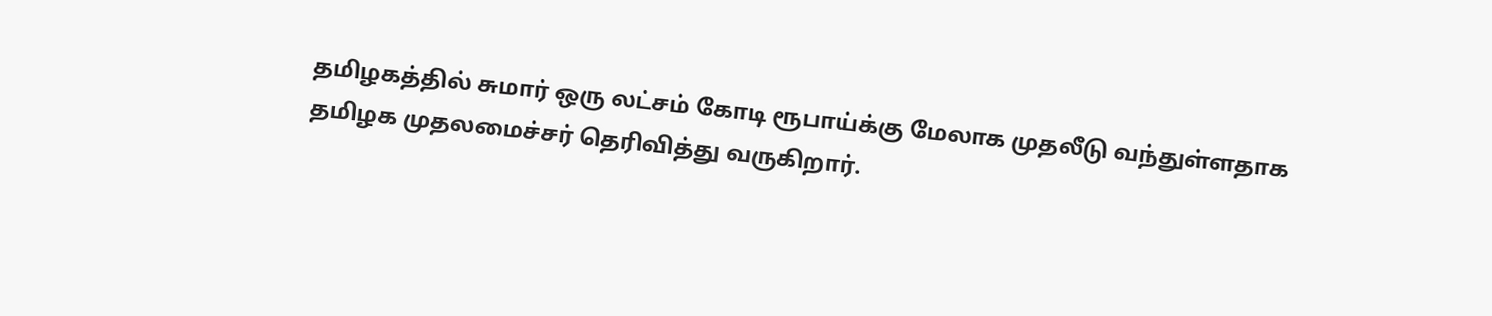தமிழகத்தில் சுமார் ஒரு லட்சம் கோடி ரூபாய்க்கு மேலாக முதலீடு வந்துள்ளதாக தமிழக முதலமைச்சர் தெரிவித்து வருகிறார்.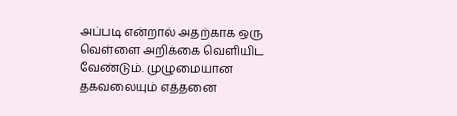அப்படி என்றால் அதற்காக ஒரு வெள்ளை அறிக்கை வெளியிட வேண்டும். முழுமையான தகவலையும் எத்தனை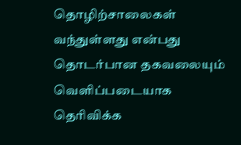தொழிற்சாலைகள் வந்துள்ளது என்பது தொடர்பான தகவலையும் வெளிப்படையாக தெரிவிக்க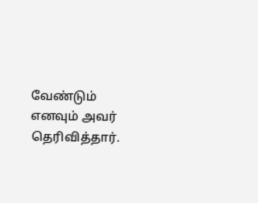வேண்டும் எனவும் அவர் தெரிவித்தார்.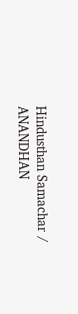Hindusthan Samachar / ANANDHAN